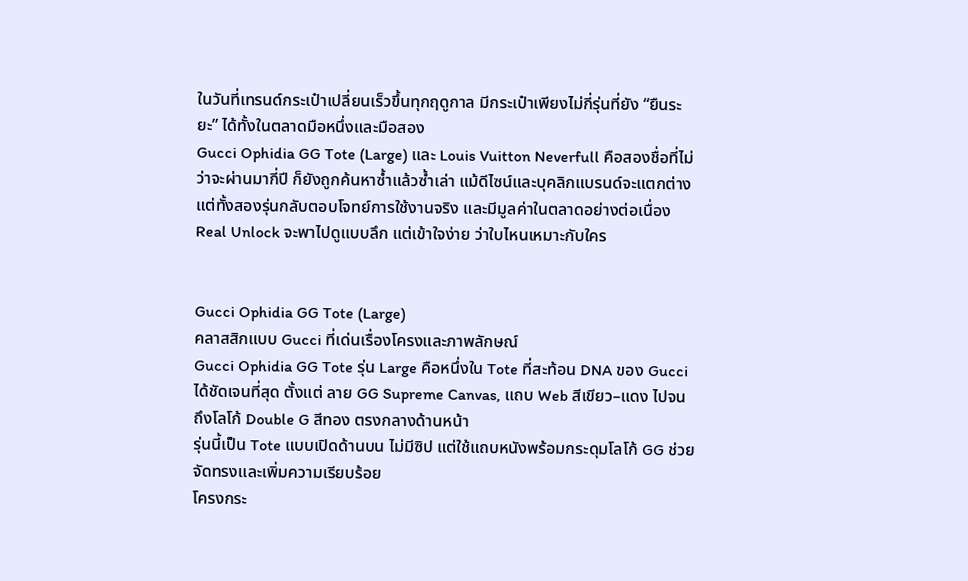ในวันที่เทรนด์กระเป๋าเปลี่ยนเร็วขึ้นทุกฤดูกาล มีกระเป๋าเพียงไม่กี่รุ่นที่ยัง “ยืนระยะ” ได้ทั้งในตลาดมือหนึ่งและมือสอง
Gucci Ophidia GG Tote (Large) และ Louis Vuitton Neverfull คือสองชื่อที่ไม่ว่าจะผ่านมากี่ปี ก็ยังถูกค้นหาซ้ำแล้วซ้ำเล่า แม้ดีไซน์และบุคลิกแบรนด์จะแตกต่าง แต่ทั้งสองรุ่นกลับตอบโจทย์การใช้งานจริง และมีมูลค่าในตลาดอย่างต่อเนื่อง
Real Unlock จะพาไปดูแบบลึก แต่เข้าใจง่าย ว่าใบไหนเหมาะกับใคร


Gucci Ophidia GG Tote (Large)
คลาสสิกแบบ Gucci ที่เด่นเรื่องโครงและภาพลักษณ์
Gucci Ophidia GG Tote รุ่น Large คือหนึ่งใน Tote ที่สะท้อน DNA ของ Gucci ได้ชัดเจนที่สุด ตั้งแต่ ลาย GG Supreme Canvas, แถบ Web สีเขียว–แดง ไปจนถึงโลโก้ Double G สีทอง ตรงกลางด้านหน้า
รุ่นนี้เป็น Tote แบบเปิดด้านบน ไม่มีซิป แต่ใช้แถบหนังพร้อมกระดุมโลโก้ GG ช่วยจัดทรงและเพิ่มความเรียบร้อย
โครงกระ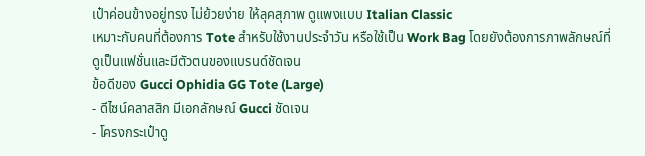เป๋าค่อนข้างอยู่ทรง ไม่ย้วยง่าย ให้ลุคสุภาพ ดูแพงแบบ Italian Classic
เหมาะกับคนที่ต้องการ Tote สำหรับใช้งานประจำวัน หรือใช้เป็น Work Bag โดยยังต้องการภาพลักษณ์ที่ดูเป็นแฟชั่นและมีตัวตนของแบรนด์ชัดเจน
ข้อดีของ Gucci Ophidia GG Tote (Large)
- ดีไซน์คลาสสิก มีเอกลักษณ์ Gucci ชัดเจน
- โครงกระเป๋าดู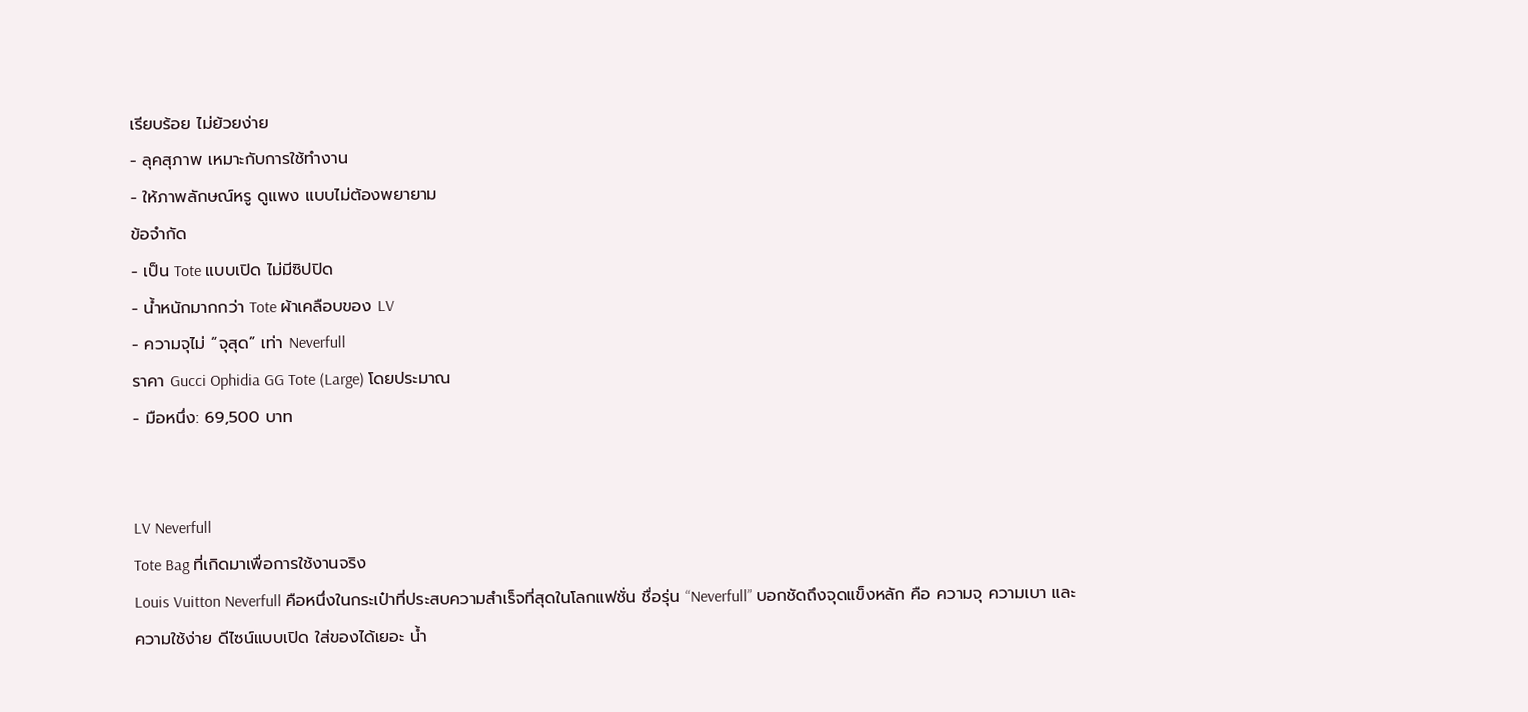เรียบร้อย ไม่ย้วยง่าย
- ลุคสุภาพ เหมาะกับการใช้ทำงาน
- ให้ภาพลักษณ์หรู ดูแพง แบบไม่ต้องพยายาม
ข้อจำกัด
- เป็น Tote แบบเปิด ไม่มีซิปปิด
- น้ำหนักมากกว่า Tote ผ้าเคลือบของ LV
- ความจุไม่ “จุสุด” เท่า Neverfull
ราคา Gucci Ophidia GG Tote (Large) โดยประมาณ
- มือหนึ่ง: 69,500 บาท


LV Neverfull
Tote Bag ที่เกิดมาเพื่อการใช้งานจริง
Louis Vuitton Neverfull คือหนึ่งในกระเป๋าที่ประสบความสำเร็จที่สุดในโลกแฟชั่น ชื่อรุ่น “Neverfull” บอกชัดถึงจุดแข็งหลัก คือ ความจุ ความเบา และความใช้ง่าย ดีไซน์แบบเปิด ใส่ของได้เยอะ น้ำ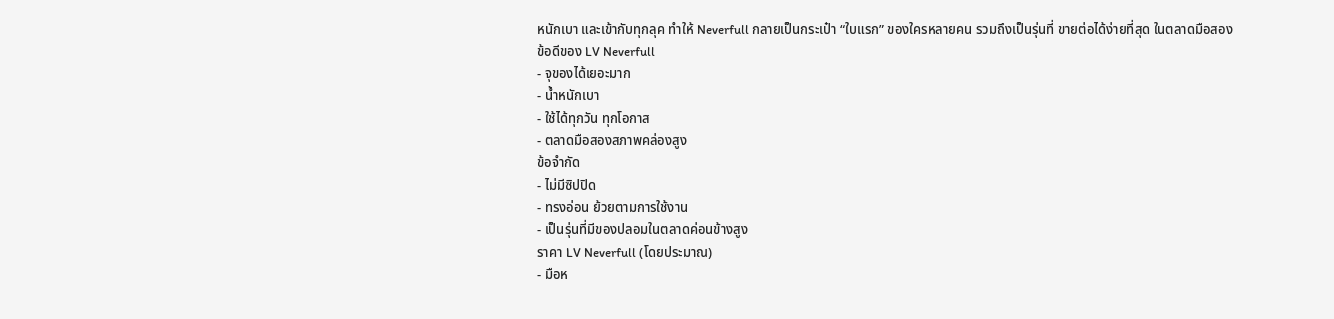หนักเบา และเข้ากับทุกลุค ทำให้ Neverfull กลายเป็นกระเป๋า “ใบแรก” ของใครหลายคน รวมถึงเป็นรุ่นที่ ขายต่อได้ง่ายที่สุด ในตลาดมือสอง
ข้อดีของ LV Neverfull
- จุของได้เยอะมาก
- น้ำหนักเบา
- ใช้ได้ทุกวัน ทุกโอกาส
- ตลาดมือสองสภาพคล่องสูง
ข้อจำกัด
- ไม่มีซิปปิด
- ทรงอ่อน ย้วยตามการใช้งาน
- เป็นรุ่นที่มีของปลอมในตลาดค่อนข้างสูง
ราคา LV Neverfull (โดยประมาณ)
- มือห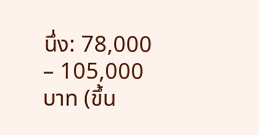นึ่ง: 78,000 – 105,000 บาท (ขึ้น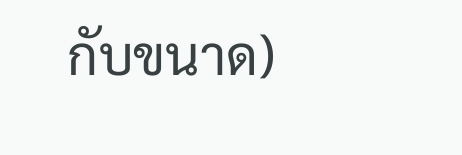กับขนาด)